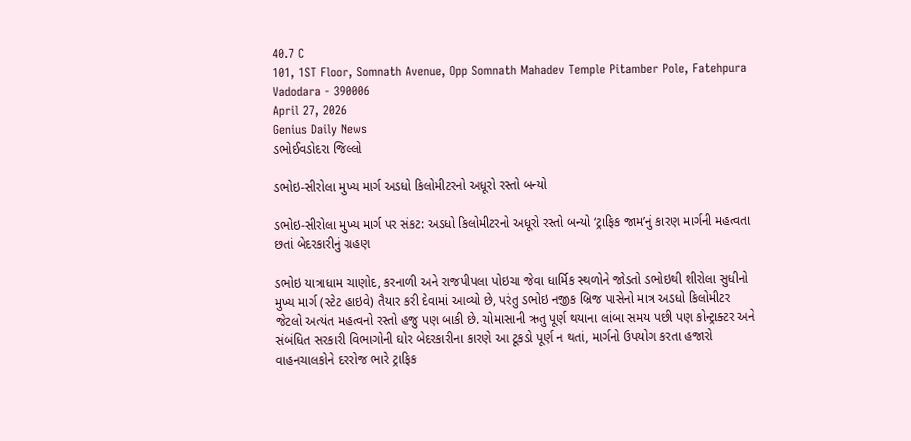40.7 C
101, 1ST Floor, Somnath Avenue, Opp Somnath Mahadev Temple Pitamber Pole, Fatehpura Vadodara - 390006
April 27, 2026
Genius Daily News
ડભોઈવડોદરા જિલ્લો

ડભોઇ-સીરોલા મુખ્ય માર્ગ અડધો કિલોમીટરનો અધૂરો રસ્તો બન્યો

ડભોઇ-સીરોલા મુખ્ય માર્ગ પર સંકટ: અડધો કિલોમીટરનો અધૂરો રસ્તો બન્યો ‘ટ્રાફિક જામ’નું કારણ માર્ગની મહત્વતા છતાં બેદરકારીનું ગ્રહણ

ડભોઇ યાત્રાધામ ચાણોદ, કરનાળી અને રાજપીપલા પોઇચા જેવા ધાર્મિક સ્થળોને જોડતો ડભોઇથી શીરોલા સુધીનો મુખ્ય માર્ગ (સ્ટેટ હાઇવે) તૈયાર કરી દેવામાં આવ્યો છે, પરંતુ ડભોઇ નજીક બ્રિજ પાસેનો માત્ર અડધો કિલોમીટર જેટલો અત્યંત મહત્વનો રસ્તો હજુ પણ બાકી છે. ચોમાસાની ઋતુ પૂર્ણ થયાના લાંબા સમય પછી પણ કોન્ટ્રાક્ટર અને સંબંધિત સરકારી વિભાગોની ઘોર બેદરકારીના કારણે આ ટૂકડો પૂર્ણ ન થતાં, માર્ગનો ઉપયોગ કરતા હજારો વાહનચાલકોને દરરોજ ભારે ટ્રાફિક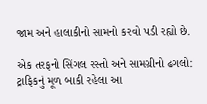જામ અને હાલાકીનો સામનો કરવો પડી રહ્યો છે.

એક તરફનો સિંગલ રસ્તો અને સામગ્રીનો ઢગલો: ટ્રાફિકનું મૂળ બાકી રહેલા આ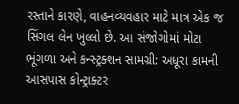રસ્તાને કારણે, વાહનવ્યવહાર માટે માત્ર એક જ સિંગલ લેન ખુલ્લો છે. આ સંજોગોમાં મોટા ભૂંગળા અને કન્સ્ટ્રક્શન સામગ્રી: અધૂરા કામની આસપાસ કોન્ટ્રાક્ટર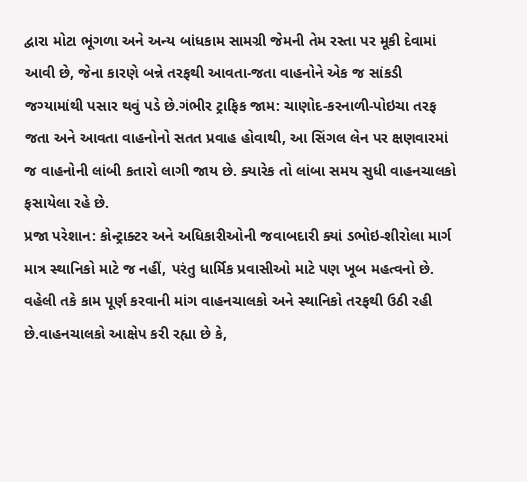દ્વારા મોટા ભૂંગળા અને અન્ય બાંધકામ સામગ્રી જેમની તેમ રસ્તા પર મૂકી દેવામાં આવી છે, જેના કારણે બન્ને તરફથી આવતા-જતા વાહનોને એક જ સાંકડી જગ્યામાંથી પસાર થવું પડે છે.ગંભીર ટ્રાફિક જામ: ચાણોદ-કરનાળી-પોઇચા તરફ જતા અને આવતા વાહનોનો સતત પ્રવાહ હોવાથી, આ સિંગલ લેન પર ક્ષણવારમાં જ વાહનોની લાંબી કતારો લાગી જાય છે. ક્યારેક તો લાંબા સમય સુધી વાહનચાલકો ફસાયેલા રહે છે.
પ્રજા પરેશાન: કોન્ટ્રાક્ટર અને અધિકારીઓની જવાબદારી ક્યાં ડભોઇ-શીરોલા માર્ગ માત્ર સ્થાનિકો માટે જ નહીં, પરંતુ ધાર્મિક પ્રવાસીઓ માટે પણ ખૂબ મહત્વનો છે. વહેલી તકે કામ પૂર્ણ કરવાની માંગ વાહનચાલકો અને સ્થાનિકો તરફથી ઉઠી રહી છે.વાહનચાલકો આક્ષેપ કરી રહ્યા છે કે,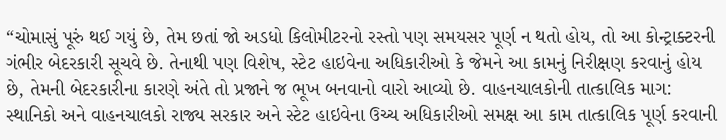“ચોમાસું પૂરું થઈ ગયું છે, તેમ છતાં જો અડધો કિલોમીટરનો રસ્તો પણ સમયસર પૂર્ણ ન થતો હોય, તો આ કોન્ટ્રાક્ટરની ગંભીર બેદરકારી સૂચવે છે. તેનાથી પણ વિશેષ, સ્ટેટ હાઇવેના અધિકારીઓ કે જેમને આ કામનું નિરીક્ષણ કરવાનું હોય છે, તેમની બેદરકારીના કારણે અંતે તો પ્રજાને જ ભૂખ બનવાનો વારો આવ્યો છે. વાહનચાલકોની તાત્કાલિક માગ:
સ્થાનિકો અને વાહનચાલકો રાજ્ય સરકાર અને સ્ટેટ હાઇવેના ઉચ્ચ અધિકારીઓ સમક્ષ આ કામ તાત્કાલિક પૂર્ણ કરવાની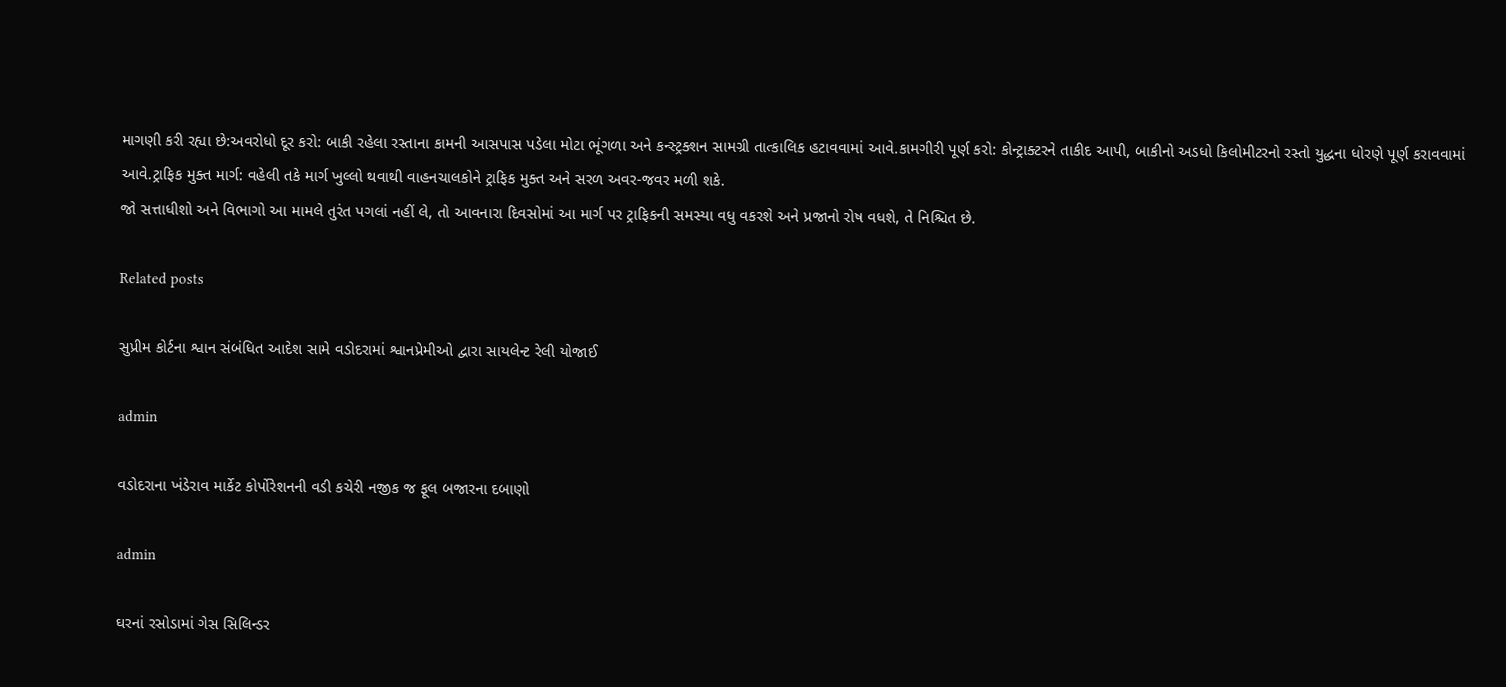માગણી કરી રહ્યા છે:અવરોધો દૂર કરો: બાકી રહેલા રસ્તાના કામની આસપાસ પડેલા મોટા ભૂંગળા અને કન્સ્ટ્રક્શન સામગ્રી તાત્કાલિક હટાવવામાં આવે.કામગીરી પૂર્ણ કરો: કોન્ટ્રાક્ટરને તાકીદ આપી, બાકીનો અડધો કિલોમીટરનો રસ્તો યુદ્ધના ધોરણે પૂર્ણ કરાવવામાં આવે.ટ્રાફિક મુક્ત માર્ગ: વહેલી તકે માર્ગ ખુલ્લો થવાથી વાહનચાલકોને ટ્રાફિક મુક્ત અને સરળ અવર-જવર મળી શકે.
જો સત્તાધીશો અને વિભાગો આ મામલે તુરંત પગલાં નહીં લે, તો આવનારા દિવસોમાં આ માર્ગ પર ટ્રાફિકની સમસ્યા વધુ વકરશે અને પ્રજાનો રોષ વધશે, તે નિશ્ચિત છે.

Related posts

સુપ્રીમ કોર્ટના શ્વાન સંબંધિત આદેશ સામે વડોદરામાં શ્વાનપ્રેમીઓ દ્વારા સાયલેન્ટ રેલી યોજાઈ

admin

વડોદરાના ખંડેરાવ માર્કેટ કોર્પોરેશનની વડી કચેરી નજીક જ ફૂલ બજારના દબાણો

admin

ઘરનાં રસોડામાં ગેસ સિલિન્ડર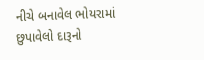નીચે બનાવેલ ભોયરામાં છુપાવેલો દારૂનો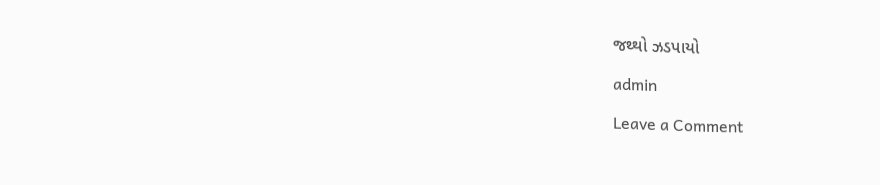જથ્થો ઝડપાયો

admin

Leave a Comment